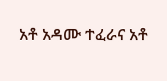አቶ አዳሙ ተፈራና አቶ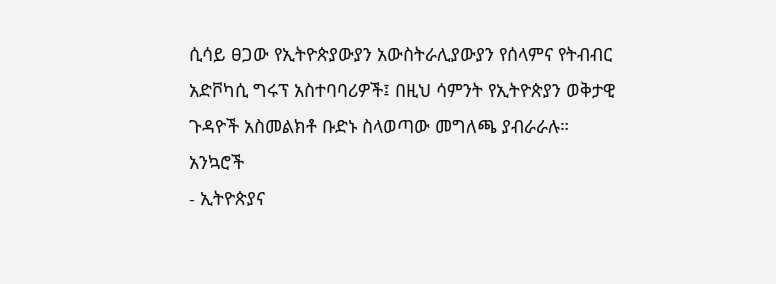ሲሳይ ፀጋው የኢትዮጵያውያን አውስትራሊያውያን የሰላምና የትብብር አድቮካሲ ግሩፕ አስተባባሪዎች፤ በዚህ ሳምንት የኢትዮጵያን ወቅታዊ ጉዳዮች አስመልክቶ ቡድኑ ስላወጣው መግለጫ ያብራራሉ።
አንኳሮች
- ኢትዮጵያና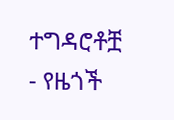ተግዳሮቶቿ
- የዜጎች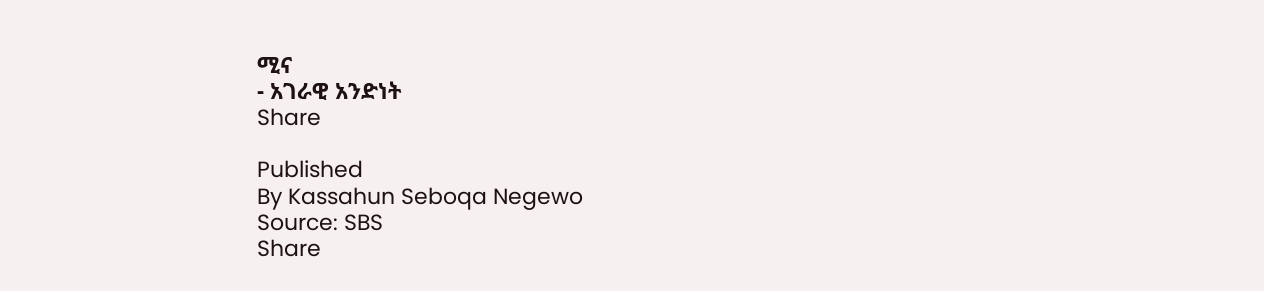ሚና
- አገራዊ አንድነት
Share

Published
By Kassahun Seboqa Negewo
Source: SBS
Share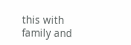this with family and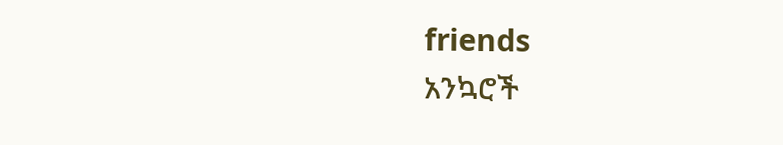friends
አንኳሮች